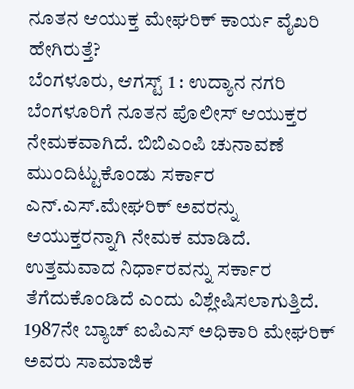ನೂತನ ಆಯುಕ್ತ ಮೇಘರಿಕ್ ಕಾರ್ಯ ವೈಖರಿ ಹೇಗಿರುತ್ತೆ?
ಬೆಂಗಳೂರು, ಆಗಸ್ಟ್ 1 : ಉದ್ಯಾನ ನಗರಿ ಬೆಂಗಳೂರಿಗೆ ನೂತನ ಪೊಲೀಸ್ ಆಯುಕ್ತರ ನೇಮಕವಾಗಿದೆ. ಬಿಬಿಎಂಪಿ ಚುನಾವಣೆ ಮುಂದಿಟ್ಟುಕೊಂಡು ಸರ್ಕಾರ ಎನ್.ಎಸ್.ಮೇಘರಿಕ್ ಅವರನ್ನು ಆಯುಕ್ತರನ್ನಾಗಿ ನೇಮಕ ಮಾಡಿದೆ. ಉತ್ತಮವಾದ ನಿರ್ಧಾರವನ್ನು ಸರ್ಕಾರ ತೆಗೆದುಕೊಂಡಿದೆ ಎಂದು ವಿಶ್ಲೇಷಿಸಲಾಗುತ್ತಿದೆ.
1987ನೇ ಬ್ಯಾಚ್ ಐಪಿಎಸ್ ಅಧಿಕಾರಿ ಮೇಘರಿಕ್ ಅವರು ಸಾಮಾಜಿಕ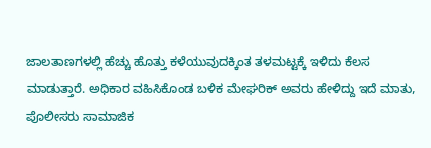ಜಾಲತಾಣಗಳಲ್ಲಿ ಹೆಚ್ಚು ಹೊತ್ತು ಕಳೆಯುವುದಕ್ಕಿಂತ ತಳಮಟ್ಟಕ್ಕೆ ಇಳಿದು ಕೆಲಸ ಮಾಡುತ್ತಾರೆ. ಅಧಿಕಾರ ವಹಿಸಿಕೊಂಡ ಬಳಿಕ ಮೇಘರಿಕ್ ಅವರು ಹೇಳಿದ್ದು ಇದೆ ಮಾತು, ಪೊಲೀಸರು ಸಾಮಾಜಿಕ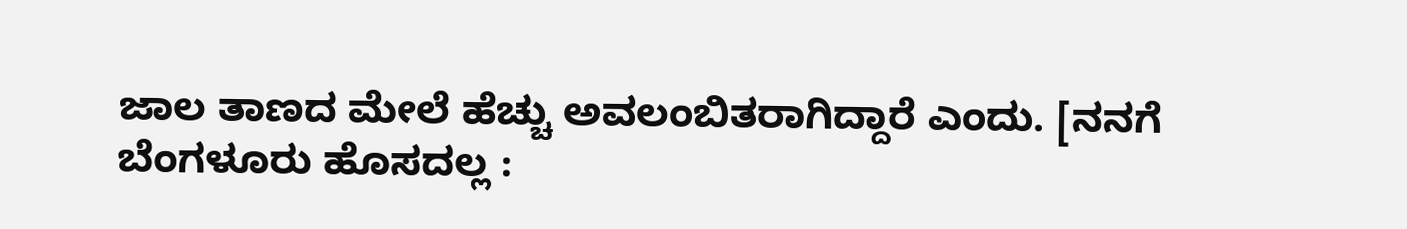ಜಾಲ ತಾಣದ ಮೇಲೆ ಹೆಚ್ಚು ಅವಲಂಬಿತರಾಗಿದ್ದಾರೆ ಎಂದು. [ನನಗೆ ಬೆಂಗಳೂರು ಹೊಸದಲ್ಲ :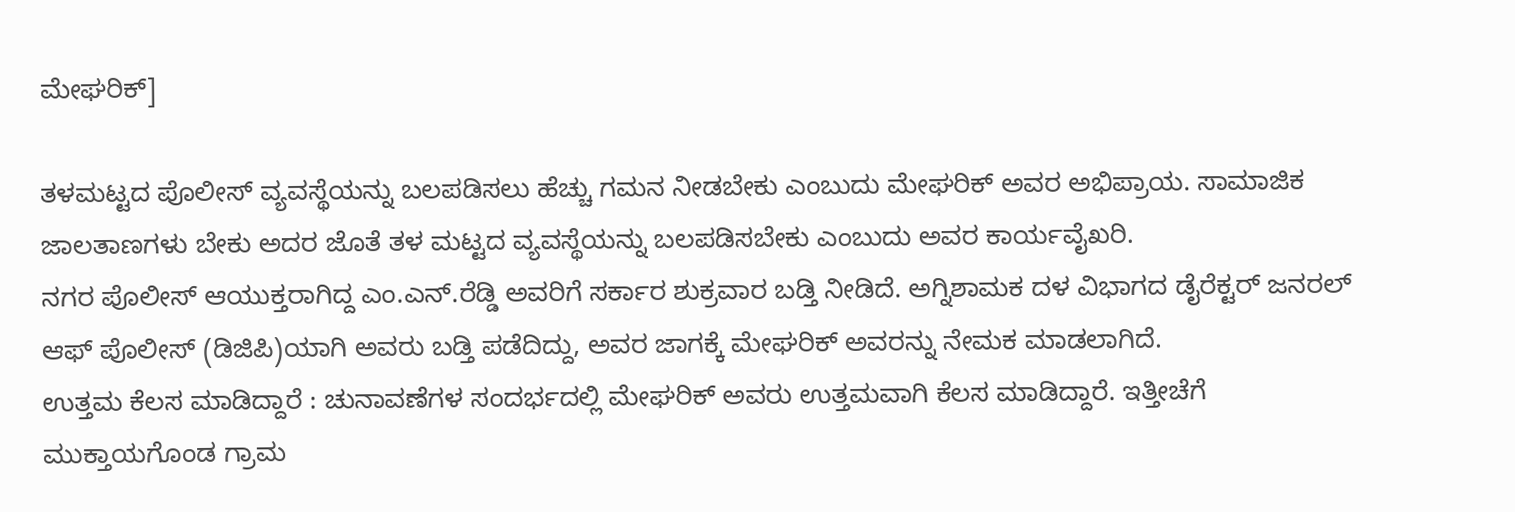ಮೇಘರಿಕ್]

ತಳಮಟ್ಟದ ಪೊಲೀಸ್ ವ್ಯವಸ್ಥೆಯನ್ನು ಬಲಪಡಿಸಲು ಹೆಚ್ಚು ಗಮನ ನೀಡಬೇಕು ಎಂಬುದು ಮೇಘರಿಕ್ ಅವರ ಅಭಿಪ್ರಾಯ. ಸಾಮಾಜಿಕ ಜಾಲತಾಣಗಳು ಬೇಕು ಅದರ ಜೊತೆ ತಳ ಮಟ್ಟದ ವ್ಯವಸ್ಥೆಯನ್ನು ಬಲಪಡಿಸಬೇಕು ಎಂಬುದು ಅವರ ಕಾರ್ಯವೈಖರಿ.
ನಗರ ಪೊಲೀಸ್ ಆಯುಕ್ತರಾಗಿದ್ದ ಎಂ.ಎನ್.ರೆಡ್ಡಿ ಅವರಿಗೆ ಸರ್ಕಾರ ಶುಕ್ರವಾರ ಬಡ್ತಿ ನೀಡಿದೆ. ಅಗ್ನಿಶಾಮಕ ದಳ ವಿಭಾಗದ ಡೈರೆಕ್ಟರ್ ಜನರಲ್ ಆಫ್ ಪೊಲೀಸ್ (ಡಿಜಿಪಿ)ಯಾಗಿ ಅವರು ಬಡ್ತಿ ಪಡೆದಿದ್ದು, ಅವರ ಜಾಗಕ್ಕೆ ಮೇಘರಿಕ್ ಅವರನ್ನು ನೇಮಕ ಮಾಡಲಾಗಿದೆ.
ಉತ್ತಮ ಕೆಲಸ ಮಾಡಿದ್ದಾರೆ : ಚುನಾವಣೆಗಳ ಸಂದರ್ಭದಲ್ಲಿ ಮೇಘರಿಕ್ ಅವರು ಉತ್ತಮವಾಗಿ ಕೆಲಸ ಮಾಡಿದ್ದಾರೆ. ಇತ್ತೀಚೆಗೆ ಮುಕ್ತಾಯಗೊಂಡ ಗ್ರಾಮ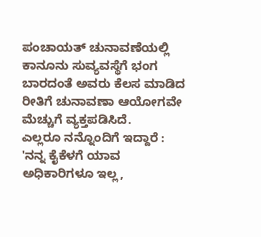ಪಂಚಾಯತ್ ಚುನಾವಣೆಯಲ್ಲಿ ಕಾನೂನು ಸುವ್ಯವಸ್ಥೆಗೆ ಭಂಗ ಬಾರದಂತೆ ಅವರು ಕೆಲಸ ಮಾಡಿದ ರೀತಿಗೆ ಚುನಾವಣಾ ಆಯೋಗವೇ ಮೆಚ್ಚುಗೆ ವ್ಯಕ್ತಪಡಿಸಿದೆ.
ಎಲ್ಲರೂ ನನ್ನೊಂದಿಗೆ ಇದ್ದಾರೆ : 'ನನ್ನ ಕೈಕೆಳಗೆ ಯಾವ ಅಧಿಕಾರಿಗಳೂ ಇಲ್ಲ,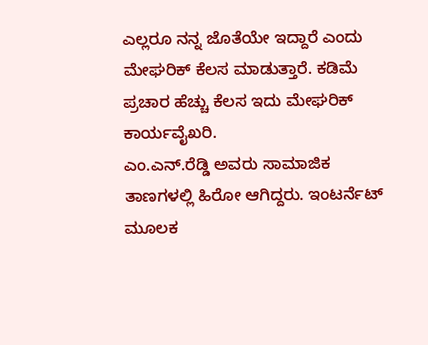ಎಲ್ಲರೂ ನನ್ನ ಜೊತೆಯೇ ಇದ್ದಾರೆ ಎಂದು ಮೇಘರಿಕ್ ಕೆಲಸ ಮಾಡುತ್ತಾರೆ. ಕಡಿಮೆ ಪ್ರಚಾರ ಹೆಚ್ಚು ಕೆಲಸ ಇದು ಮೇಘರಿಕ್ ಕಾರ್ಯವೈಖರಿ.
ಎಂ.ಎನ್.ರೆಡ್ಡಿ ಅವರು ಸಾಮಾಜಿಕ ತಾಣಗಳಲ್ಲಿ ಹಿರೋ ಆಗಿದ್ದರು. ಇಂಟರ್ನೆಟ್ ಮೂಲಕ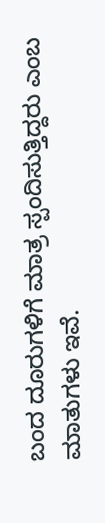ಬಂದ ದೂರುಗಳಿಗೆ ಮಾತ್ರ ಸ್ಪಂದಿಸುತ್ತಿದ್ದರು ಎಂಬ ಮಾತುಗಳು ಇವೆ.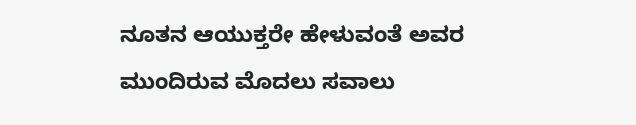ನೂತನ ಆಯುಕ್ತರೇ ಹೇಳುವಂತೆ ಅವರ ಮುಂದಿರುವ ಮೊದಲು ಸವಾಲು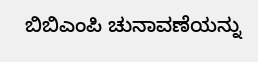ಬಿಬಿಎಂಪಿ ಚುನಾವಣೆಯನ್ನು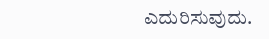ಎದುರಿಸುವುದು.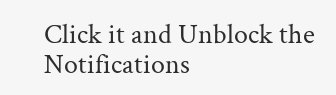Click it and Unblock the Notifications